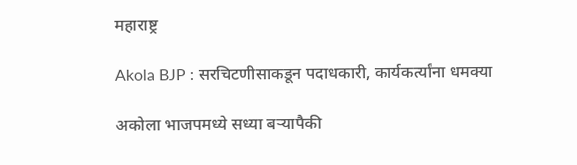महाराष्ट्र

Akola BJP : सरचिटणीसाकडून पदाधकारी, कार्यकर्त्यांना धमक्या

अकोला भाजपमध्ये सध्या बऱ्यापैकी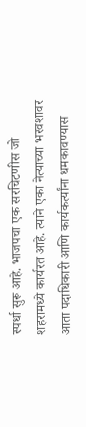स्पर्धा सुरू आहे. भाजपचा एक सरचिटणीस जो शहरामध्ये कार्यरत आहे. त्याने एका नेत्याच्या भरवशावर आता पदाधिकारी आणि कार्यकर्त्यांना धमकावण्यास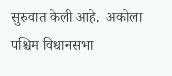सुरुवात केली आहे.  अकोला पश्चिम विधानसभा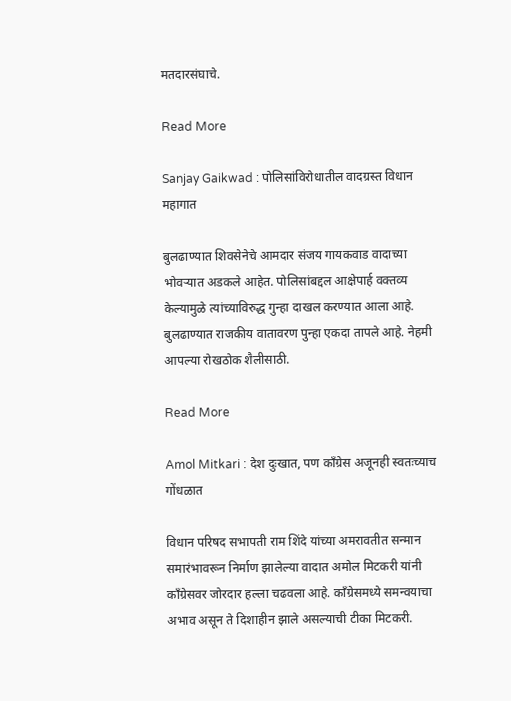मतदारसंघाचे.

Read More

Sanjay Gaikwad : पोलिसांविरोधातील वादग्रस्त विधान महागात

बुलढाण्यात शिवसेनेचे आमदार संजय गायकवाड वादाच्या भोवऱ्यात अडकले आहेत. पोलिसांबद्दल आक्षेपार्ह वक्तव्य केल्यामुळे त्यांच्याविरुद्ध गुन्हा दाखल करण्यात आला आहे. बुलढाण्यात राजकीय वातावरण पुन्हा एकदा तापले आहे. नेहमी आपल्या रोखठोक शैलीसाठी.

Read More

Amol Mitkari : देश दुःखात, पण काँग्रेस अजूनही स्वतःच्याच गोंधळात

विधान परिषद सभापती राम शिंदे यांच्या अमरावतीत सन्मान समारंभावरून निर्माण झालेल्या वादात अमोल मिटकरी यांनी काँग्रेसवर जोरदार हल्ला चढवला आहे. काँग्रेसमध्ये समन्वयाचा अभाव असून ते दिशाहीन झाले असल्याची टीका मिटकरी.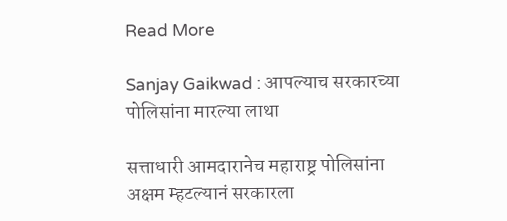Read More

Sanjay Gaikwad : आपल्याच सरकारच्या पोलिसांना मारल्या लाथा

सत्ताधारी आमदारानेच महाराष्ट्र पोलिसांना अक्षम म्हटल्यानं सरकारला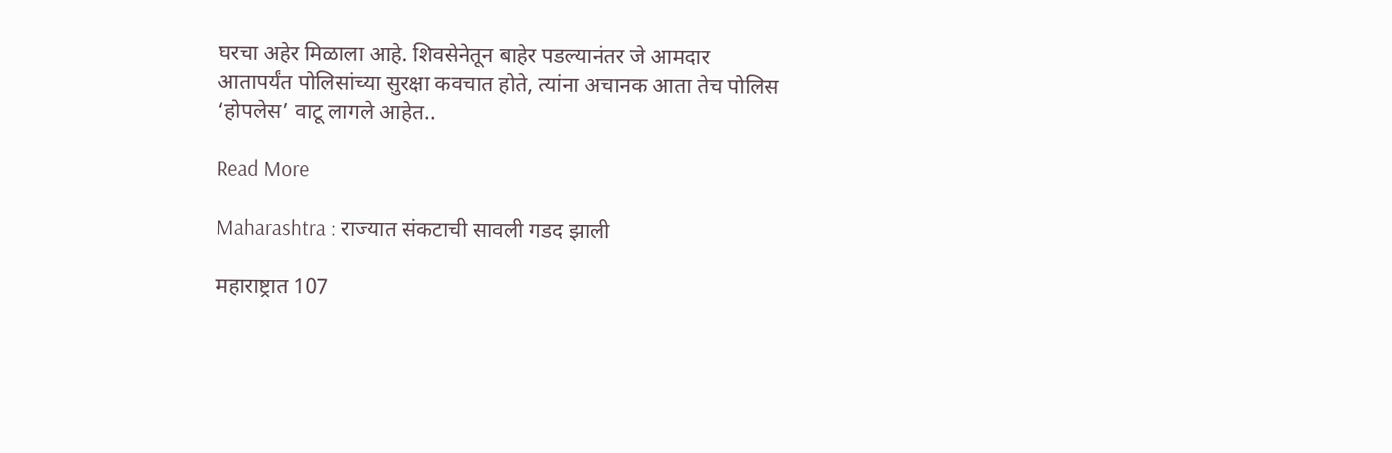घरचा अहेर मिळाला आहे. शिवसेनेतून बाहेर पडल्यानंतर जे आमदार आतापर्यंत पोलिसांच्या सुरक्षा कवचात होते, त्यांना अचानक आता तेच पोलिस ‘होपलेस’ वाटू लागले आहेत..

Read More

Maharashtra : राज्यात संकटाची सावली गडद झाली

महाराष्ट्रात 107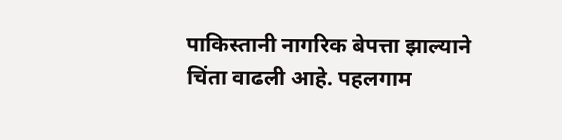पाकिस्तानी नागरिक बेपत्ता झाल्याने चिंता वाढली आहे. पहलगाम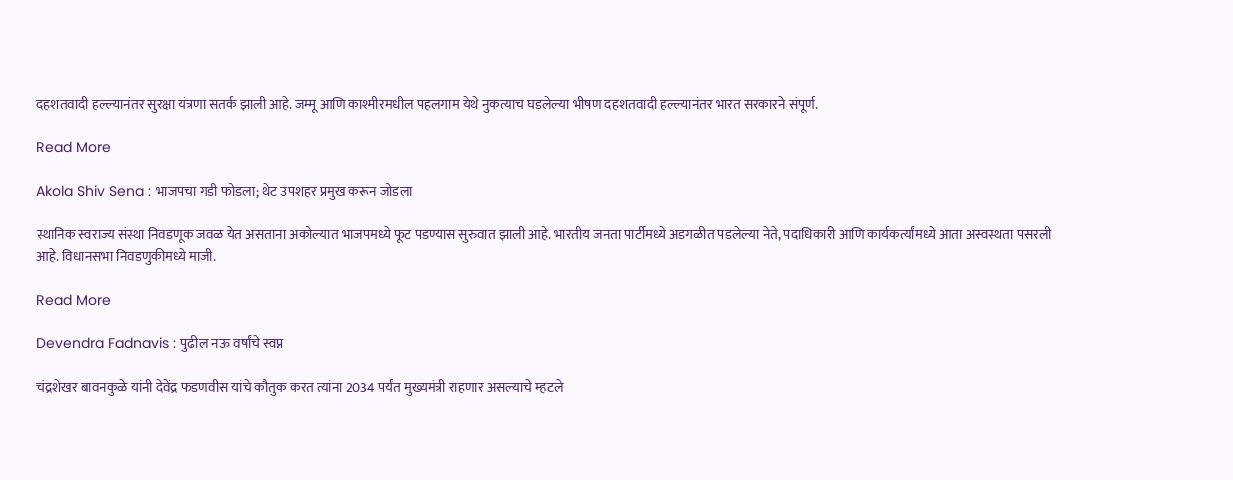दहशतवादी हल्ल्यानंतर सुरक्षा यंत्रणा सतर्क झाली आहे. जम्मू आणि काश्मीरमधील पहलगाम येथे नुकत्याच घडलेल्या भीषण दहशतवादी हल्ल्यानंतर भारत सरकारने संपूर्ण.

Read More

Akola Shiv Sena : भाजपचा गडी फोडला; थेट उपशहर प्रमुख करून जोडला

स्थानिक स्वराज्य संस्था निवडणूक जवळ येत असताना अकोल्यात भाजपमध्ये फूट पडण्यास सुरुवात झाली आहे. भारतीय जनता पार्टीमध्ये अडगळीत पडलेल्या नेते, पदाधिकारी आणि कार्यकर्त्यांमध्ये आता अस्वस्थता पसरली आहे. विधानसभा निवडणुकीमध्ये माजी.

Read More

Devendra Fadnavis : पुढील नऊ वर्षांचे स्वप्न

चंद्रशेखर बावनकुळे यांनी देवेंद्र फडणवीस यांचे कौतुक करत त्यांना 2034 पर्यंत मुख्यमंत्री राहणार असल्याचे म्हटले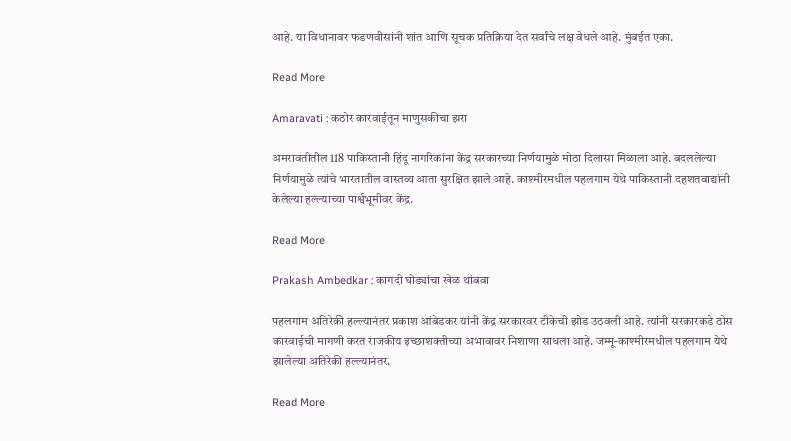आहे. या विधानावर फडणवीसांनी शांत आणि सूचक प्रतिक्रिया देत सर्वांचे लक्ष वेधले आहे. मुंबईत एका.

Read More

Amaravati : कठोर कारवाईतून माणुसकीचा झरा

अमरावतीतील 118 पाकिस्तानी हिंदू नागरिकांना केंद्र सरकारच्या निर्णयामुळे मोठा दिलासा मिळाला आहे. बदललेल्या निर्णयामुळे त्यांचे भारतातील वास्तव्य आता सुरक्षित झाले आहे. काश्मीरमधील पहलगाम येथे पाकिस्तानी दहशतवाद्यांनी केलेल्या हल्ल्याच्या पार्श्वभूमीवर केंद्र.

Read More

Prakash Ambedkar : कागदी घोड्यांचा खेळ थांबवा

पहलगाम अतिरेकी हल्ल्यानंतर प्रकाश आंबेडकर यांनी केंद्र सरकारवर टीकेची झोड उठवली आहे. त्यांनी सरकारकडे ठोस कारवाईची मागणी करत राजकीय इच्छाशक्तीच्या अभावावर निशाणा साधला आहे. जम्मू-काश्मीरमधील पहलगाम येथे झालेल्या अतिरेकी हल्ल्यानंतर.

Read More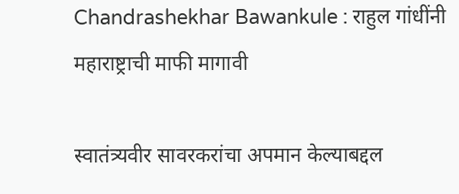Chandrashekhar Bawankule : राहुल गांधींनी महाराष्ट्राची माफी मागावी

स्वातंत्र्यवीर सावरकरांचा अपमान केल्याबद्दल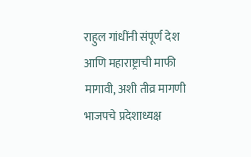राहुल गांधींनी संपूर्ण देश आणि महाराष्ट्राची माफी मागावी, अशी तीव्र मागणी भाजपचे प्रदेशाध्यक्ष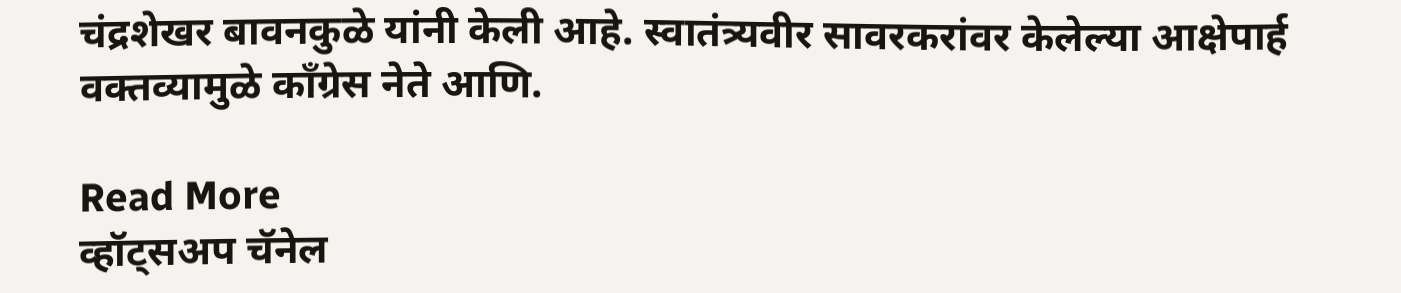चंद्रशेखर बावनकुळे यांनी केली आहे. स्वातंत्र्यवीर सावरकरांवर केलेल्या आक्षेपार्ह वक्तव्यामुळे काँग्रेस नेते आणि.

Read More
व्हॉट्सअप चॅनेल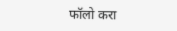फॉलो करा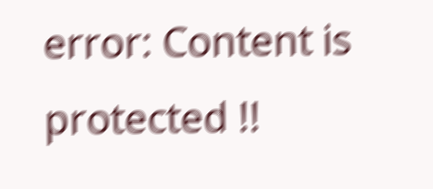error: Content is protected !!